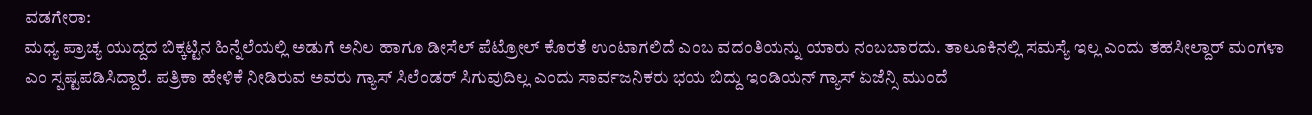ವಡಗೇರಾ:
ಮಧ್ಯ ಪ್ರಾಚ್ಯ ಯುದ್ದದ ಬಿಕ್ಕಟ್ಟಿನ ಹಿನ್ನೆಲೆಯಲ್ಲಿ ಅಡುಗೆ ಅನಿಲ ಹಾಗೂ ಡೀಸೆಲ್ ಪೆಟ್ರೋಲ್ ಕೊರತೆ ಉಂಟಾಗಲಿದೆ ಎಂಬ ವದಂತಿಯನ್ನು ಯಾರು ನಂಬಬಾರದು. ತಾಲೂಕಿನಲ್ಲಿ ಸಮಸ್ಯೆ ಇಲ್ಲ ಎಂದು ತಹಸೀಲ್ದಾರ್ ಮಂಗಳಾ ಎಂ ಸ್ಪಷ್ಟಪಡಿಸಿದ್ದಾರೆ. ಪತ್ರಿಕಾ ಹೇಳಿಕೆ ನೀಡಿರುವ ಅವರು ಗ್ಯಾಸ್ ಸಿಲೆಂಡರ್ ಸಿಗುವುದಿಲ್ಲ ಎಂದು ಸಾರ್ವಜನಿಕರು ಭಯ ಬಿದ್ದು ಇಂಡಿಯನ್ ಗ್ಯಾಸ್ ಏಜೆನ್ಸಿ ಮುಂದೆ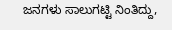ಜನಗಳು ಸಾಲುಗಟ್ಟಿ ನಿಂತಿದ್ದು,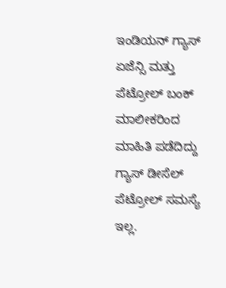ಇಂಡಿಯನ್ ಗ್ಯಾಸ್ ಏಜೆನ್ಸಿ ಮತ್ತು ಪೆಟ್ರೋಲ್ ಬಂಕ್ ಮಾಲೀಕರಿಂದ ಮಾಹಿತಿ ಪಡೆದಿದ್ದು ಗ್ಯಾಸ್ ಡೀಸೆಲ್ ಪೆಟ್ರೋಲ್ ಸಮಸ್ಯೆ ಇಲ್ಲ.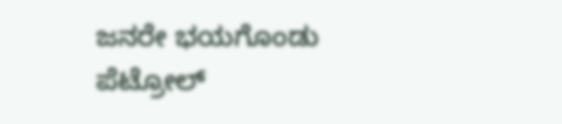ಜನರೇ ಭಯಗೊಂಡು ಪೆಟ್ರೋಲ್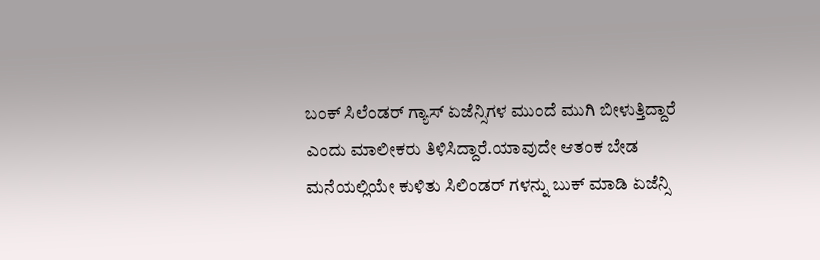ಬಂಕ್ ಸಿಲೆಂಡರ್ ಗ್ಯಾಸ್ ಏಜೆನ್ಸಿಗಳ ಮುಂದೆ ಮುಗಿ ಬೀಳುತ್ತಿದ್ದಾರೆ ಎಂದು ಮಾಲೀಕರು ತಿಳಿಸಿದ್ದಾರೆ.ಯಾವುದೇ ಆತಂಕ ಬೇಡ ಮನೆಯಲ್ಲಿಯೇ ಕುಳಿತು ಸಿಲಿಂಡರ್ ಗಳನ್ನು ಬುಕ್ ಮಾಡಿ ಏಜೆನ್ಸಿ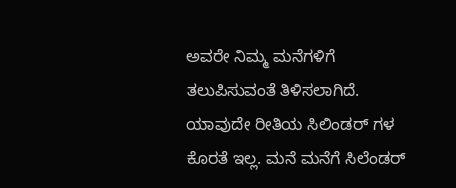ಅವರೇ ನಿಮ್ಮ ಮನೆಗಳಿಗೆ ತಲುಪಿಸುವಂತೆ ತಿಳಿಸಲಾಗಿದೆ. ಯಾವುದೇ ರೀತಿಯ ಸಿಲಿಂಡರ್ ಗಳ ಕೊರತೆ ಇಲ್ಲ. ಮನೆ ಮನೆಗೆ ಸಿಲೆಂಡರ್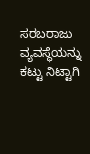ಸರಬರಾಜು ವ್ಯವಸ್ಥೆಯನ್ನು ಕಟ್ಟು ನಿಟ್ಟಾಗಿ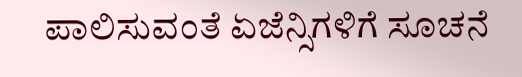ಪಾಲಿಸುವಂತೆ ಏಜೆನ್ಸಿಗಳಿಗೆ ಸೂಚನೆ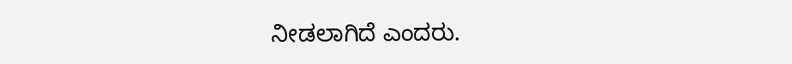ನೀಡಲಾಗಿದೆ ಎಂದರು.